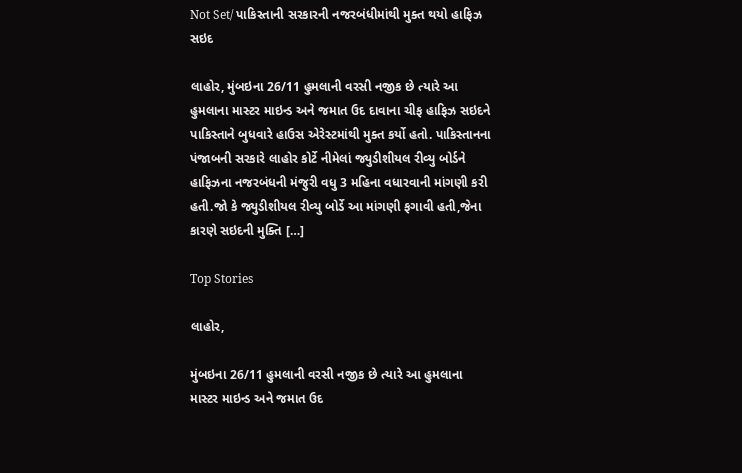Not Set/ પાકિસ્તાની સરકારની નજરબંધીમાંથી મુક્ત થયો હાફિઝ સઇદ

લાહોર, મુંબઇના 26/11 હુમલાની વરસી નજીક છે ત્યારે આ હુમલાના માસ્ટર માઇન્ડ અને જમાત ઉદ દાવાના ચીફ હાફિઝ સઇદને પાકિસ્તાને બુધવારે હાઉસ એરેસ્ટમાંથી મુક્ત કર્યો હતો. પાકિસ્તાનના પંજાબની સરકારે લાહોર કોર્ટે નીમેલાં જ્યુડીશીયલ રીવ્યુ બોર્ડને હાફિઝના નજરબંધની મંજુરી વધુ 3 મહિના વધારવાની માંગણી કરી હતી.જો કે જ્યુડીશીયલ રીવ્યુ બોર્ડે આ માંગણી ફગાવી હતી,જેના કારણે સઇદની મુક્તિ […]

Top Stories

લાહોર,

મુંબઇના 26/11 હુમલાની વરસી નજીક છે ત્યારે આ હુમલાના માસ્ટર માઇન્ડ અને જમાત ઉદ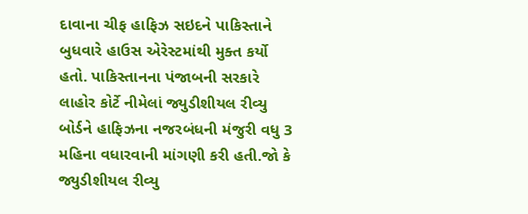દાવાના ચીફ હાફિઝ સઇદને પાકિસ્તાને બુધવારે હાઉસ એરેસ્ટમાંથી મુક્ત કર્યો હતો. પાકિસ્તાનના પંજાબની સરકારે લાહોર કોર્ટે નીમેલાં જ્યુડીશીયલ રીવ્યુ બોર્ડને હાફિઝના નજરબંધની મંજુરી વધુ 3 મહિના વધારવાની માંગણી કરી હતી.જો કે જ્યુડીશીયલ રીવ્યુ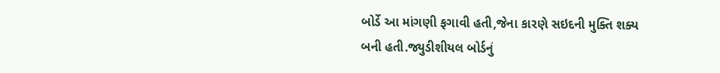બોર્ડે આ માંગણી ફગાવી હતી,જેના કારણે સઇદની મુક્તિ શક્ય બની હતી.જ્યુડીશીયલ બોર્ડનું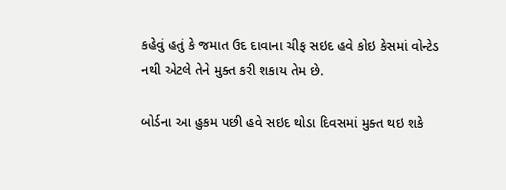કહેવું હતું કે જમાત ઉદ દાવાના ચીફ સઇદ હવે કોઇ કેસમાં વોન્ટેડ નથી એટલે તેને મુક્ત કરી શકાય તેમ છે.

બોર્ડના આ હુકમ પછી હવે સઇદ થોડા દિવસમાં મુક્ત થઇ શકે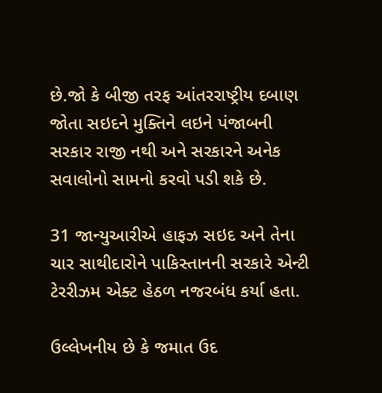છે.જો કે બીજી તરફ આંતરરાષ્ટ્રીય દબાણ જોતા સઇદને મુક્તિને લઇને પંજાબની સરકાર રાજી નથી અને સરકારને અનેક સવાલોનો સામનો કરવો પડી શકે છે.

31 જાન્યુઆરીએ હાફઝ સઇદ અને તેના ચાર સાથીદારોને પાકિસ્તાનની સરકારે એન્ટી ટેરરીઝમ એક્ટ હેઠળ નજરબંધ કર્યા હતા.

ઉલ્લેખનીય છે કે જમાત ઉદ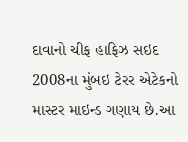દાવાનો ચીફ હાફિઝ સઇદ 2008ના મુંબઇ ટેરર એટેકનો માસ્ટર માઇન્ડ ગણાય છે.આ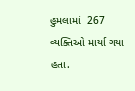હુમલામાં  267 વ્યક્તિઓ માર્યા ગયા હતા.